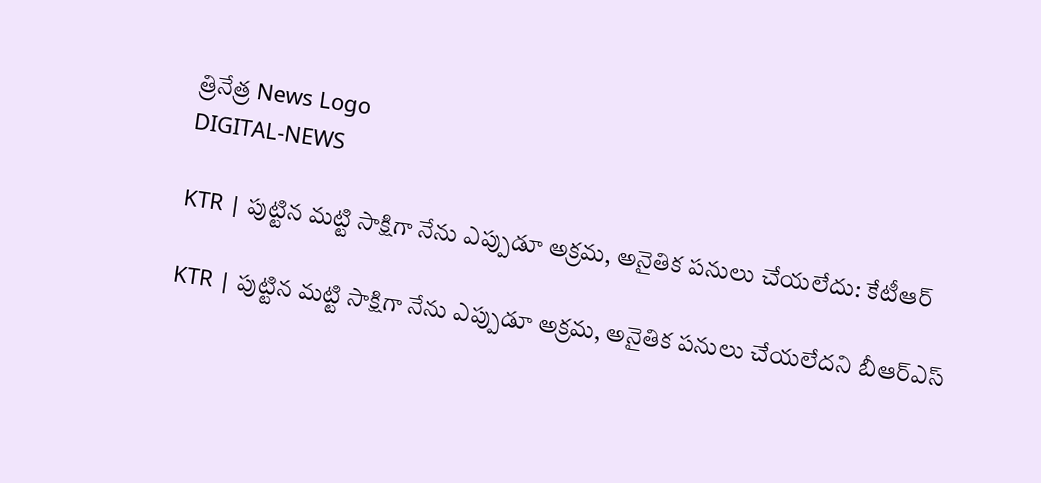త్రినేత్ర News Logo
DIGITAL-NEWS

KTR | పుట్టిన మ‌ట్టి సాక్షిగా నేను ఎప్పుడూ అక్రమ, అనైతిక పనులు చేయలేదు: కేటీఆర్‌

KTR | పుట్టిన మ‌ట్టి సాక్షిగా నేను ఎప్పుడూ అక్రమ, అనైతిక పనులు చేయలేద‌ని బీఆర్ఎస్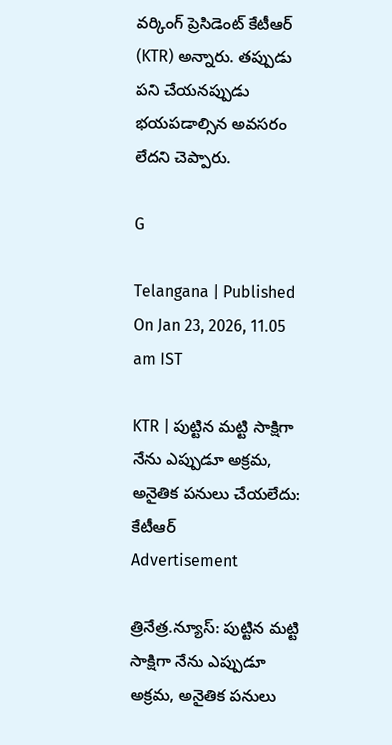వ‌ర్కింగ్ ప్రెసిడెంట్ కేటీఆర్ (KTR) అన్నారు. త‌ప్పుడు ప‌ని చేయ‌న‌ప్పుడు భ‌య‌ప‌డాల్సిన అవ‌స‌రం లేద‌ని చెప్పారు.

G

Telangana | Published On Jan 23, 2026, 11.05 am IST

KTR | పుట్టిన మ‌ట్టి సాక్షిగా నేను ఎప్పుడూ అక్రమ, అనైతిక పనులు చేయలేదు: కేటీఆర్‌
Advertisement

త్రినేత్ర‌.న్యూస్‌: పుట్టిన మ‌ట్టి సాక్షిగా నేను ఎప్పుడూ అక్రమ, అనైతిక పనులు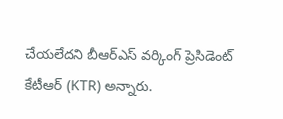చేయలేద‌ని బీఆర్ఎస్ వ‌ర్కింగ్ ప్రెసిడెంట్ కేటీఆర్ (KTR) అన్నారు.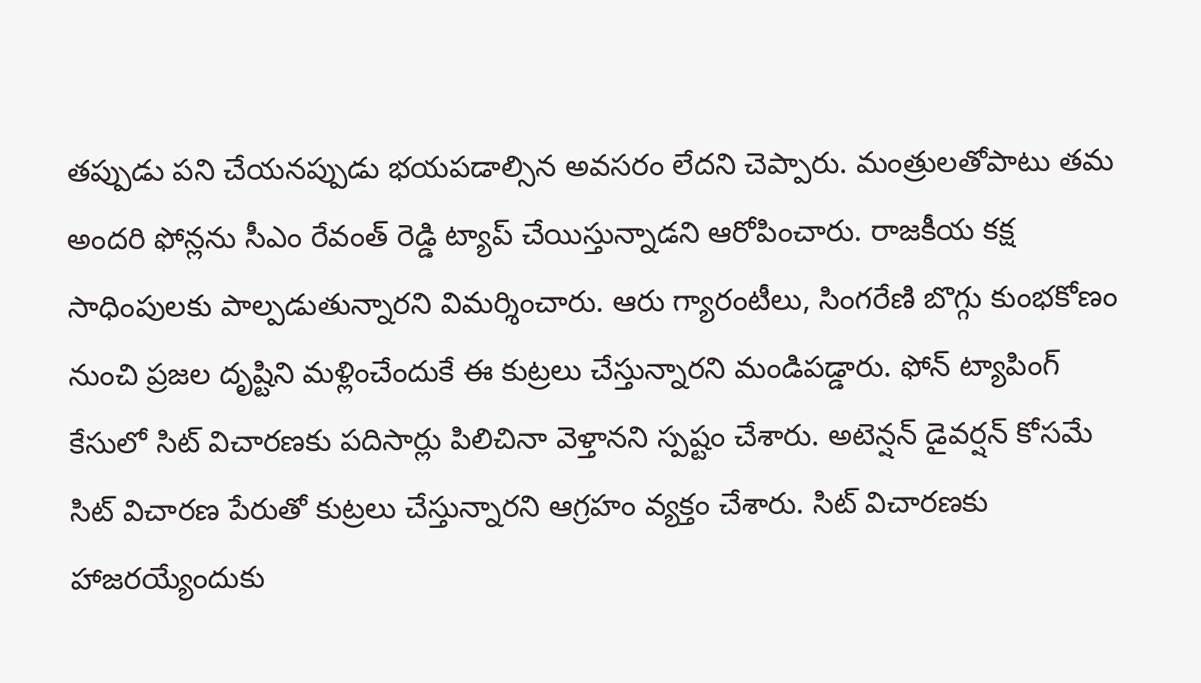త‌ప్పుడు ప‌ని చేయ‌న‌ప్పుడు భ‌య‌ప‌డాల్సిన అవ‌స‌రం లేద‌ని చెప్పారు. మంత్రుల‌తోపాటు త‌మ అంద‌రి ఫోన్ల‌ను సీఎం రేవంత్ రెడ్డి ట్యాప్ చేయిస్తున్నాడ‌ని ఆరోపించారు. రాజ‌కీయ క‌క్ష సాధింపుల‌కు పాల్ప‌డుతున్నార‌ని విమ‌ర్శించారు. ఆరు గ్యారంటీలు, సింగ‌రేణి బొగ్గు కుంభ‌కోణం నుంచి ప్ర‌జ‌ల దృష్టిని మ‌ళ్లించేందుకే ఈ కుట్ర‌లు చేస్తున్నార‌ని మండిప‌డ్డారు. ఫోన్ ట్యాపింగ్ కేసులో సిట్ విచార‌ణ‌కు ప‌దిసార్లు పిలిచినా వెళ్తాన‌ని స్ప‌ష్టం చేశారు. అటెన్ష‌న్ డైవ‌ర్ష‌న్ కోస‌మే సిట్ విచార‌ణ పేరుతో కుట్ర‌లు చేస్తున్నార‌ని ఆగ్ర‌హం వ్య‌క్తం చేశారు. సిట్ విచార‌ణ‌కు హాజ‌ర‌య్యేందుకు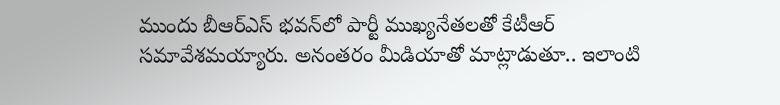ముందు బీఆర్ఎస్ భ‌వ‌న్‌లో పార్టీ ముఖ్య‌నేత‌ల‌తో కేటీఆర్ స‌మావేశ‌మ‌య్యారు. అనంత‌రం మీడియాతో మాట్లాడుతూ.. ఇలాంటి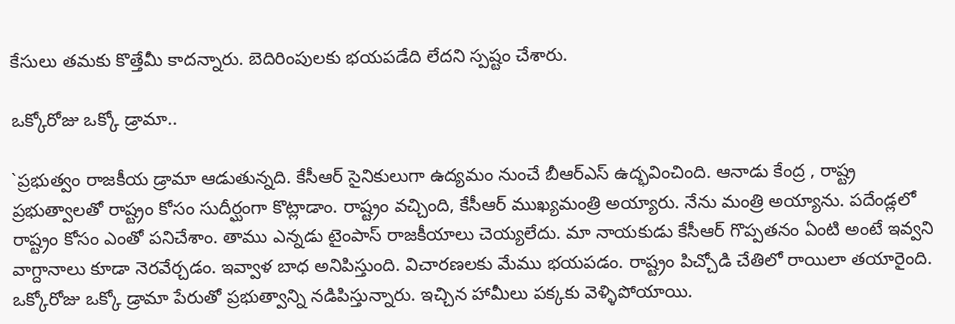కేసులు త‌మ‌కు కొత్తేమీ కాద‌న్నారు. బెదిరింపుల‌కు భ‌య‌ప‌డేది లేద‌ని స్ప‌ష్టం చేశారు.

ఒక్కోరోజు ఒక్కో డ్రామా..

`ప్రభుత్వం రాజకీయ డ్రామా ఆడుతున్న‌ది. కేసీఆర్ సైనికులుగా ఉద్యమం నుంచే బీఆర్ఎస్‌ ఉద్భవించింది. ఆనాడు కేంద్ర , రాష్ట్ర ప్రభుత్వాలతో రాష్ట్రం కోసం సుదీర్ఘంగా కొట్లాడాం. రాష్ట్రం వచ్చింది, కేసీఆర్ ముఖ్యమంత్రి అయ్యారు. నేను మంత్రి అయ్యాను. ప‌దేండ్లలో రాష్ట్రం కోసం ఎంతో పనిచేశాం. తాము ఎన్నడు టైంపాస్ రాజకీయాలు చెయ్య‌లేదు. మా నాయకుడు కేసీఆర్ గొప్పతనం ఏంటి అంటే ఇవ్వని వాగ్దానాలు కూడా నెరవేర్చ‌డం. ఇవ్వాళ బాధ అనిపిస్తుంది. విచారణలకు మేము భయపడం. రాష్ట్రం పిచ్చోడి చేతిలో రాయిలా త‌యారైంది. ఒక్కోరోజు ఒక్కో డ్రామా పేరుతో ప్రభుత్వాన్ని నడిపిస్తున్నారు. ఇచ్చిన హామీలు పక్కకు వెళ్ళిపోయాయి.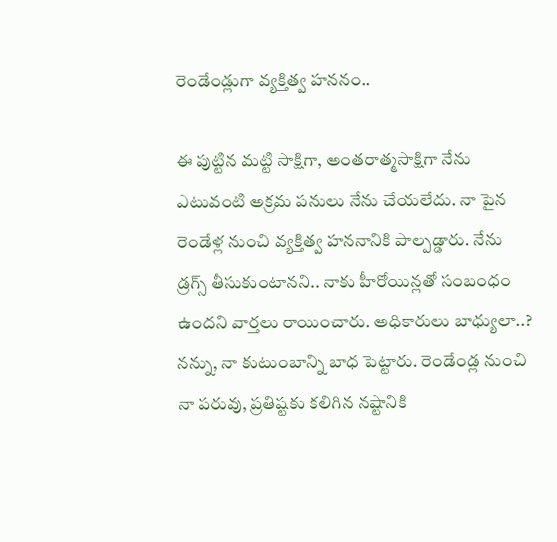రెండేండ్లుగా వ్య‌క్తిత్వ హ‌న‌నం..

ఈ పుట్టిన మట్టి సాక్షిగా, అంత‌రాత్మ‌సాక్షిగా నేను ఎటువంటి అక్రమ పనులు నేను చేయలేదు. నా పైన రెండేళ్ల నుంచి వ్యక్తిత్వ హ‌న‌నానికి పాల్పడ్డారు. నేను డ్రగ్స్ తీసుకుంటాన‌ని.. నాకు హీరోయిన్లతో సంబంధం ఉందని వార్తలు రాయించారు. అధికారులు బాధ్యులా..? న‌న్ను, నా కుటుంబాన్ని బాధ పెట్టారు. రెండేండ్ల‌ నుంచి నా పరువు, ప్ర‌తిష్ట‌కు క‌లిగిన న‌ష్టానికి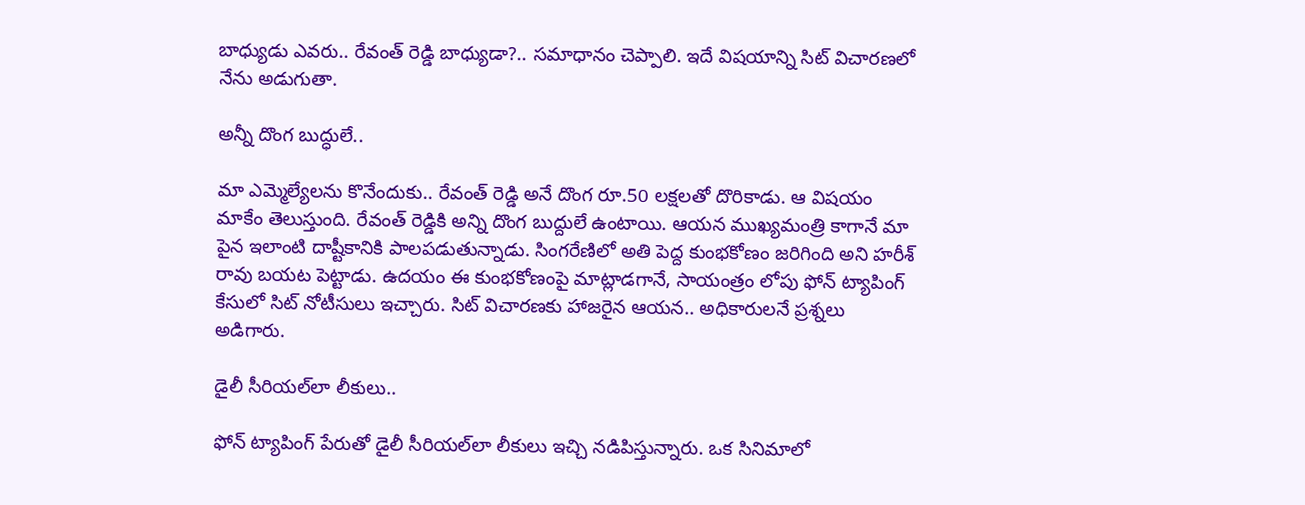బాధ్యుడు ఎవరు.. రేవంత్ రెడ్డి బాధ్యుడా?.. సమాధానం చెప్పాలి. ఇదే విషయాన్ని సిట్ విచారణలో నేను అడుగుతా.

అన్నీ దొంగ బుద్ధులే..

మా ఎమ్మెల్యేలను కొనేందుకు.. రేవంత్ రెడ్డి అనే దొంగ రూ.50 లక్షలతో దొరికాడు. ఆ విషయం మాకేం తెలుస్తుంది. రేవంత్ రెడ్డికి అన్ని దొంగ బుద్దులే ఉంటాయి. ఆయన ముఖ్యమంత్రి కాగానే మా పైన ఇలాంటి దాష్టీకానికి పాలపడుతున్నాడు. సింగరేణిలో అతి పెద్ద కుంభకోణం జరిగింది అని హరీశ్‌ రావు బయట పెట్టాడు. ఉదయం ఈ కుంభకోణంపై మాట్లాడగానే, సాయంత్రం లోపు ఫోన్ ట్యాపింగ్ కేసులో సిట్ నోటీసులు ఇచ్చారు. సిట్ విచార‌ణ‌కు హాజ‌రైన ఆయ‌న‌.. అధికారులనే ప్రశ్నలు అడిగారు.

డైలీ సీరియల్‌లా లీకులు..

ఫోన్‌ ట్యాపింగ్‌ పేరుతో డైలీ సీరియల్‌లా లీకులు ఇచ్చి న‌డిపిస్తున్నారు. ఒక సినిమాలో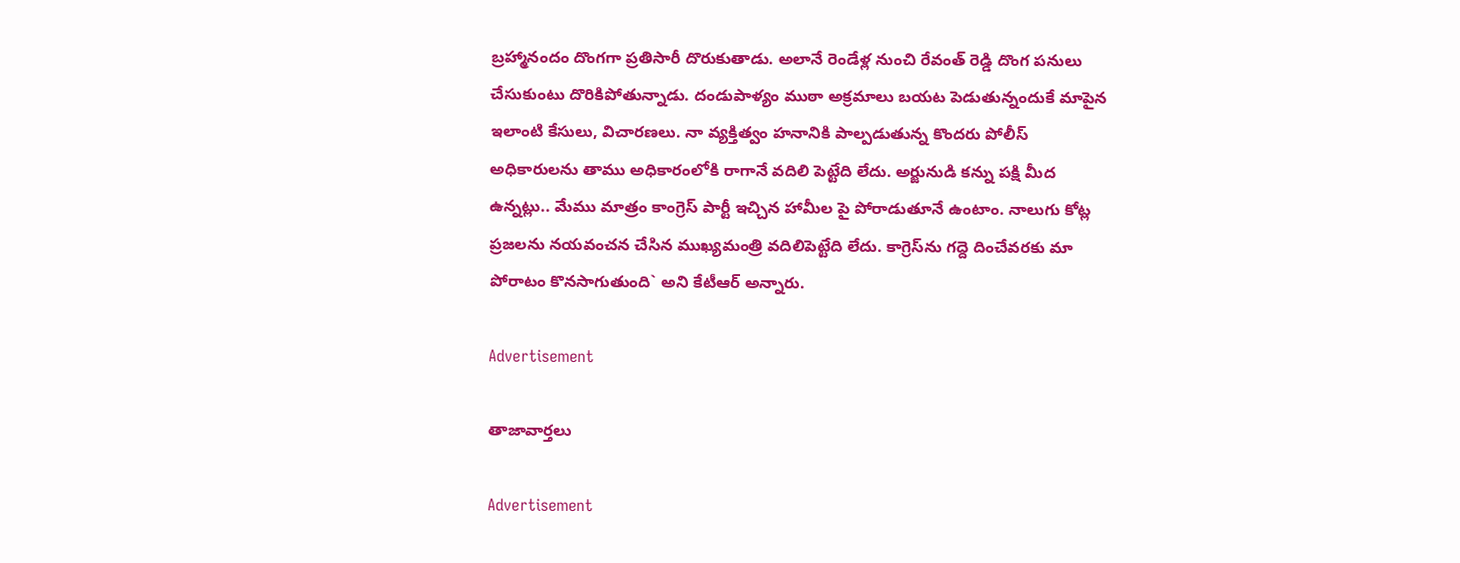బ్రహ్మానందం దొంగగా ప్రతిసారీ దొరుకుతాడు. అలానే రెండేళ్ల నుంచి రేవంత్ రెడ్డి దొంగ పనులు చేసుకుంటు దొరికిపోతున్నాడు. దండుపాళ్యం ముఠా అక్రమాలు బయట పెడుతున్నందుకే మాపైన ఇలాంటి కేసులు, విచారణలు. నా వ్యక్తిత్వం హనానికి పాల్పడుతున్న కొందరు పోలీస్ అధికారులను తాము అధికారంలోకి రాగానే వదిలి పెట్టేది లేదు. అర్జునుడి కన్ను పక్షి మీద ఉన్నట్లు.. మేము మాత్రం కాంగ్రెస్ పార్టీ ఇచ్చిన హామీల పై పోరాడుతూనే ఉంటాం. నాలుగు కోట్ల ప్ర‌జ‌ల‌ను న‌య‌వంచ‌న చేసిన ముఖ్య‌మంత్రి వ‌దిలిపెట్టేది లేదు. కాగ్రెస్‌ను గ‌ద్దె దించేవ‌ర‌కు మా పోరాటం కొన‌సాగుతుంది` అని కేటీఆర్ అన్నారు.

Advertisement

తాజావార్తలు

Advertisement